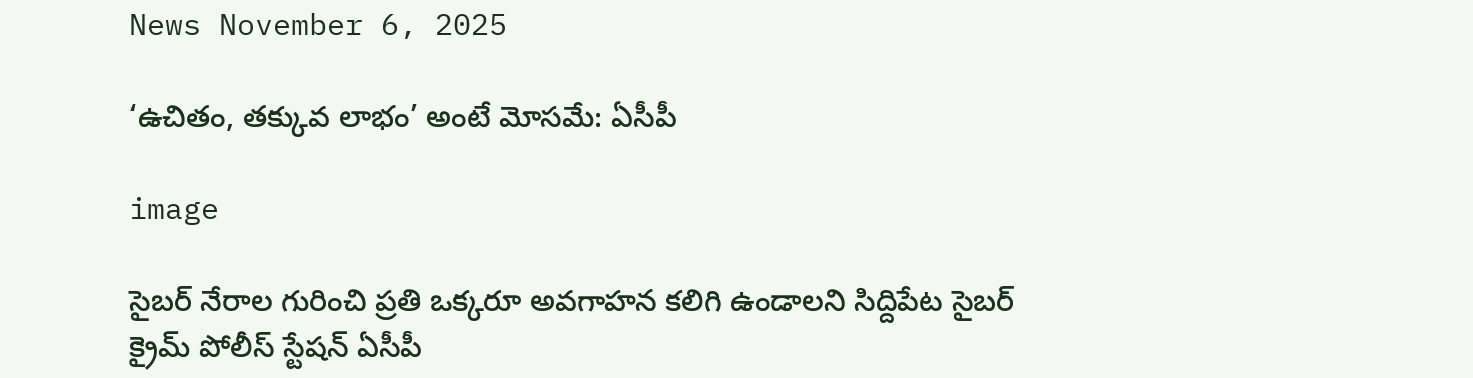News November 6, 2025

‘ఉచితం, తక్కువ లాభం’ అంటే మోసమే: ఏసీపీ

image

సైబర్ నేరాల గురించి ప్రతి ఒక్కరూ అవగాహన కలిగి ఉండాలని సిద్దిపేట సైబర్ క్రైమ్ పోలీస్ స్టేషన్ ఏసీపీ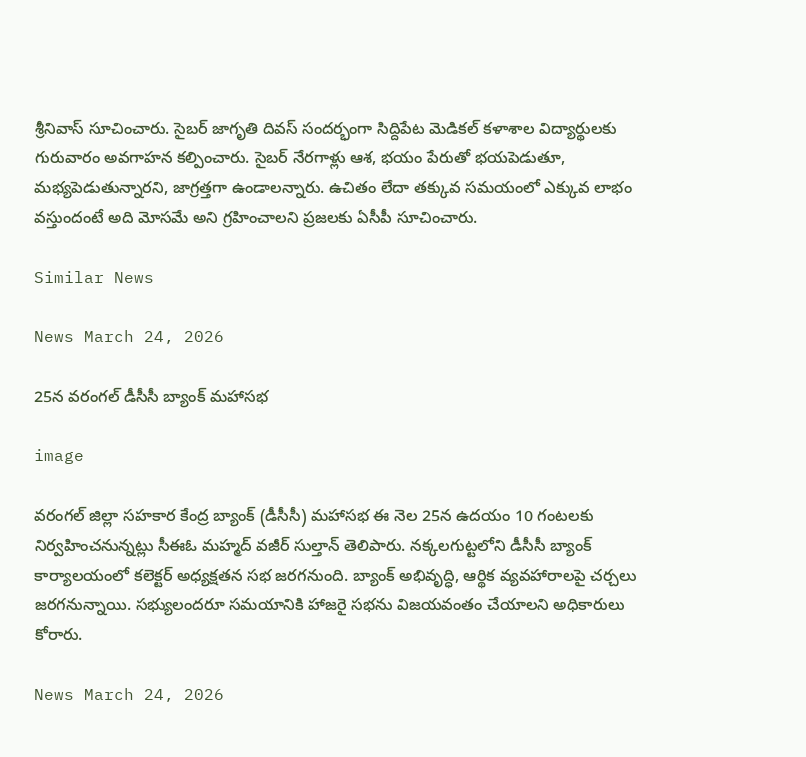శ్రీనివాస్ సూచించారు. సైబర్ జాగృతి దివస్ సందర్భంగా సిద్దిపేట మెడికల్ కళాశాల విద్యార్థులకు గురువారం అవగాహన కల్పించారు. సైబర్ నేరగాళ్లు ఆశ, భయం పేరుతో భయపెడుతూ, మభ్యపెడుతున్నారని, జాగ్రత్తగా ఉండాలన్నారు. ఉచితం లేదా తక్కువ సమయంలో ఎక్కువ లాభం వస్తుందంటే అది మోసమే అని గ్రహించాలని ప్రజలకు ఏసీపీ సూచించారు.

Similar News

News March 24, 2026

25న వరంగల్ డీసీసీ బ్యాంక్ మహాసభ

image

వరంగల్ జిల్లా సహకార కేంద్ర బ్యాంక్ (డీసీసీ) మహాసభ ఈ నెల 25న ఉదయం 10 గంటలకు నిర్వహించనున్నట్లు సీఈఓ మహ్మద్ వజీర్ సుల్తాన్ తెలిపారు. నక్కలగుట్టలోని డీసీసీ బ్యాంక్ కార్యాలయంలో కలెక్టర్ అధ్యక్షతన సభ జరగనుంది. బ్యాంక్ అభివృద్ధి, ఆర్థిక వ్యవహారాలపై చర్చలు జరగనున్నాయి. సభ్యులందరూ సమయానికి హాజరై సభను విజయవంతం చేయాలని అధికారులు కోరారు.

News March 24, 2026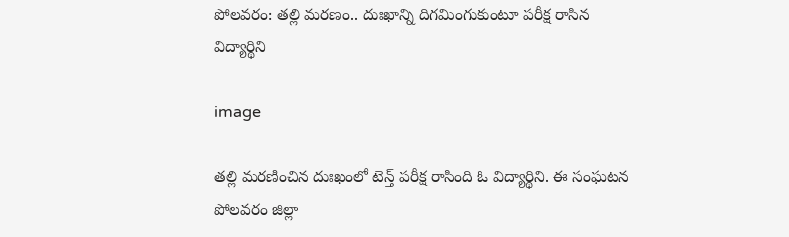పోలవరం: తల్లి మరణం.. దుఃఖాన్ని దిగమింగుకుంటూ పరీక్ష రాసిన విద్యార్థిని

image

తల్లి మరణించిన దుఃఖంలో టెన్త్ పరీక్ష రాసింది ఓ విద్యార్థిని. ఈ సంఘటన పోలవరం జిల్లా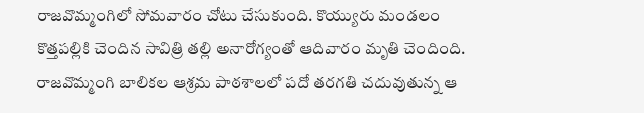రాజవొమ్మంగిలో సోమవారం చోటు చేసుకుంది. కొయ్యురు మండలం కొత్తపల్లికి చెందిన సావిత్రి తల్లి అనారోగ్యంతో ఆదివారం మృతి చెందింది. రాజవొమ్మంగి బాలికల ఆశ్రమ పాఠశాలలో పదో తరగతి చదువుతున్న ఆ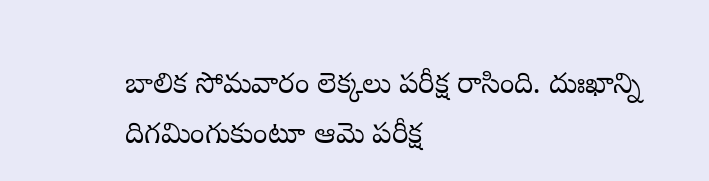బాలిక సోమవారం లెక్కలు పరీక్ష రాసింది. దుఃఖాన్ని దిగమింగుకుంటూ ఆమె పరీక్ష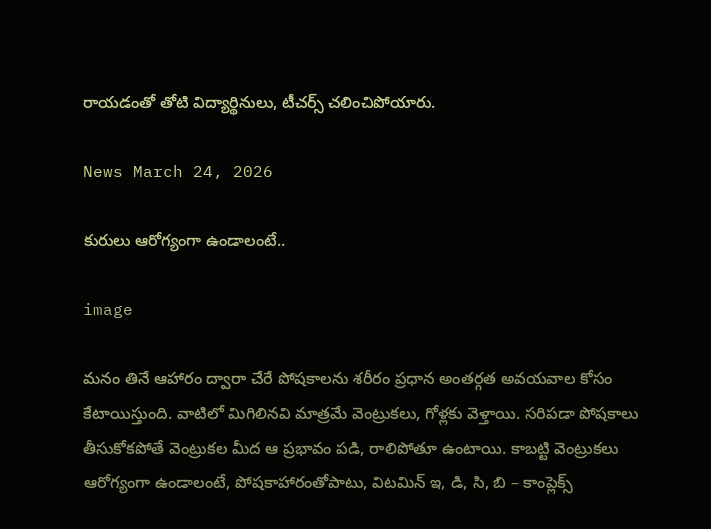రాయడంతో తోటి విద్యార్థినులు, టీచర్స్ చలించిపోయారు.

News March 24, 2026

కురులు ఆరోగ్యంగా ఉండాలంటే..

image

మనం తినే ఆహారం ద్వారా చేరే పోషకాలను శరీరం ప్రధాన అంతర్గత అవయవాల కోసం కేటాయిస్తుంది. వాటిలో మిగిలినవి మాత్రమే వెంట్రుకలు, గోళ్లకు వెళ్తాయి. సరిపడా పోషకాలు తీసుకోకపోతే వెంట్రుకల మీద ఆ ప్రభావం పడి, రాలిపోతూ ఉంటాయి. కాబట్టి వెంట్రుకలు ఆరోగ్యంగా ఉండాలంటే, పోషకాహారంతోపాటు, విటమిన్‌ ఇ, డి, సి, బి – కాంప్లెక్స్‌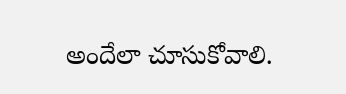అందేలా చూసుకోవాలి.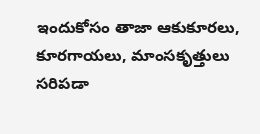ఇందుకోసం తాజా ఆకుకూరలు, కూరగాయలు, మాంసకృత్తులు సరిపడా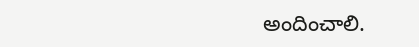అందించాలి.